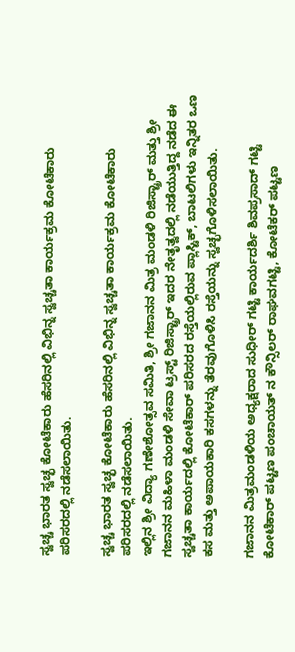ಸ್ವಚ್ಚ ಭಾರತ ಸ್ವಚ್ಛ ಕೋಟೆಕಾರು ಹೆಸರಿನಲ್ಲಿ ವಿಭಿನ್ನ ಸ್ವಚ್ಚತಾ ಕಾರ್ಯಕ್ರಮ ಕೋಟೆಕಾರು ಪರಿಸರದಲ್ಲಿ ನಡೆಸಲಾಯಿತು.

ಸ್ವಚ್ಚ ಭಾರತ ಸ್ವಚ್ಛ ಕೋಟೆಕಾರು ಹೆಸರಿನಲ್ಲಿ ವಿಭಿನ್ನ ಸ್ವಚ್ಚತಾ ಕಾರ್ಯಕ್ರಮ ಕೋಟೆಕಾರು ಪರಿಸರದಲ್ಲಿ ನಡೆಸಲಾಯಿತು.
ಇಲ್ಲಿನ ಶ್ರೀ ವಿದ್ಯಾ ಗಣೇಶೋತ್ಸವ ಸಮಿತಿ, ಶ್ರೀ ಗಜಾನನ ಮಿತ್ರ ಮಂಡಳಿ ರಿಜಿಸ್ಟ್ರಾರ್ ಮತ್ತು ಶ್ರೀ ಗಜಾನನ ಮಹಿಳಾ ಮಂಡಳಿ ಸೇವಾ ಟ್ರಸ್ಟ್ ರಿಜಿಸ್ಟ್ರಾರ್ ಇದರ ನೇತೃತ್ವದಲ್ಲಿ ನಡೆಯುತ್ತಿದ್ದ ನಡೆದ ಈ ಸ್ವಚ್ಚತಾ ಕಾರ್ಯದಲ್ಲಿ ಕೋಟೆಕಾರ್ ಪರಿಸರದ ರಸ್ತೆಯಲ್ಲಿರುವ ಪ್ಲಾಸ್ಟಿಕ್, ಬಾಟಲಿಗಳು ಇನ್ನಿತರ ಒಣ ಕಸ ಮತ್ತು ಅಪಾಯಕಾರಿ ಕಸಗಳನ್ನು ತೆರವುಗೊಳಿಸಿ ರಸ್ತೆಯನ್ನು ಸ್ವಚ್ಛಗೊಳಿಸಲಾಯಿತು.

ಗಜಾನನ ಮಿತ್ರಮಂಡಳಿಯ ಅಧ್ಯಕ್ಷರಾದ ಸುಧೀರ್ ಗಟ್ಟಿ ಕಾರ್ಯದರ್ಶಿ ಶಿವಪ್ರಸಾದ್ ಗಟ್ಟಿ
ಕೋಟೆಕಾರ್ ಪಟ್ಟಣ ಪಂಚಾಯತ್ ನ ಕೌನ್ಸಿಲರ್ ರಾಘವಗಟ್ಟಿ, ಕೋಟೆಕರ್ ಪಟ್ಟಣ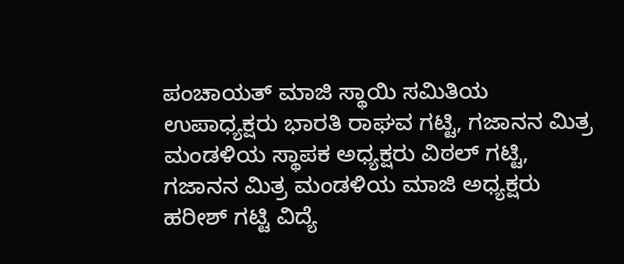ಪಂಚಾಯತ್ ಮಾಜಿ ಸ್ಥಾಯಿ ಸಮಿತಿಯ ಉಪಾಧ್ಯಕ್ಷರು ಭಾರತಿ ರಾಘವ ಗಟ್ಟಿ, ಗಜಾನನ ಮಿತ್ರ ಮಂಡಳಿಯ ಸ್ಥಾಪಕ ಅಧ್ಯಕ್ಷರು ವಿಠಲ್ ಗಟ್ಟಿ, ಗಜಾನನ ಮಿತ್ರ ಮಂಡಳಿಯ ಮಾಜಿ ಅಧ್ಯಕ್ಷರು ಹರೀಶ್ ಗಟ್ಟಿ ವಿದ್ಯೆ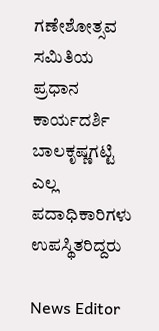ಗಣೇಶೋತ್ಸವ ಸಮಿತಿಯ ಪ್ರಧಾನ ಕಾರ್ಯದರ್ಶಿ ಬಾಲಕೃಷ್ಣಗಟ್ಟಿ ಎಲ್ಲ ಪದಾಧಿಕಾರಿಗಳು ಉಪಸ್ಥಿತರಿದ್ದರು

News Editor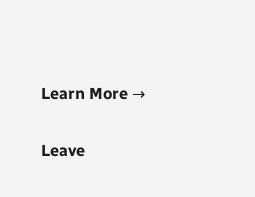Learn More →

Leave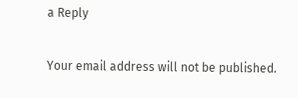a Reply

Your email address will not be published.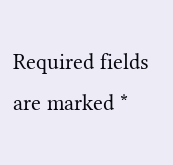Required fields are marked *